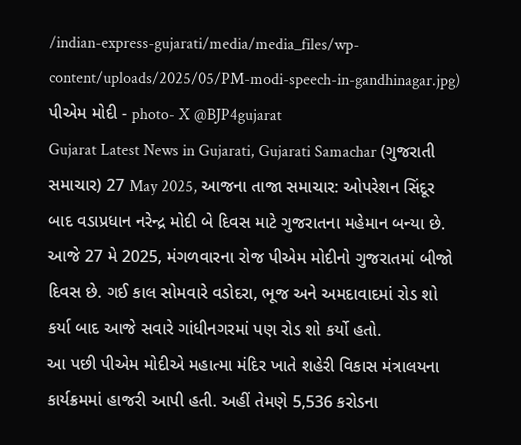/indian-express-gujarati/media/media_files/wp-content/uploads/2025/05/PM-modi-speech-in-gandhinagar.jpg)
પીએમ મોદી - photo- X @BJP4gujarat
Gujarat Latest News in Gujarati, Gujarati Samachar (ગુજરાતી સમાચાર) 27 May 2025, આજના તાજા સમાચાર: ઓપરેશન સિંદૂર બાદ વડાપ્રધાન નરેન્દ્ર મોદી બે દિવસ માટે ગુજરાતના મહેમાન બન્યા છે. આજે 27 મે 2025, મંગળવારના રોજ પીએમ મોદીનો ગુજરાતમાં બીજો દિવસ છે. ગઈ કાલ સોમવારે વડોદરા, ભૂજ અને અમદાવાદમાં રોડ શો કર્યા બાદ આજે સવારે ગાંધીનગરમાં પણ રોડ શો કર્યો હતો.
આ પછી પીએમ મોદીએ મહાત્મા મંદિર ખાતે શહેરી વિકાસ મંત્રાલયના કાર્યક્રમમાં હાજરી આપી હતી. અહીં તેમણે 5,536 કરોડના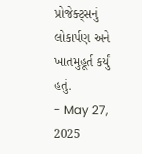પ્રોજેક્ટ્સનું લોકાર્પણ અને ખાતમુહૂર્ત કર્યું હતું.
- May 27, 2025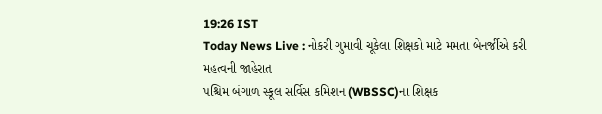19:26 IST
Today News Live : નોકરી ગુમાવી ચૂકેલા શિક્ષકો માટે મમતા બેનર્જીએ કરી મહત્વની જાહેરાત
પશ્ચિમ બંગાળ સ્કૂલ સર્વિસ કમિશન (WBSSC)ના શિક્ષક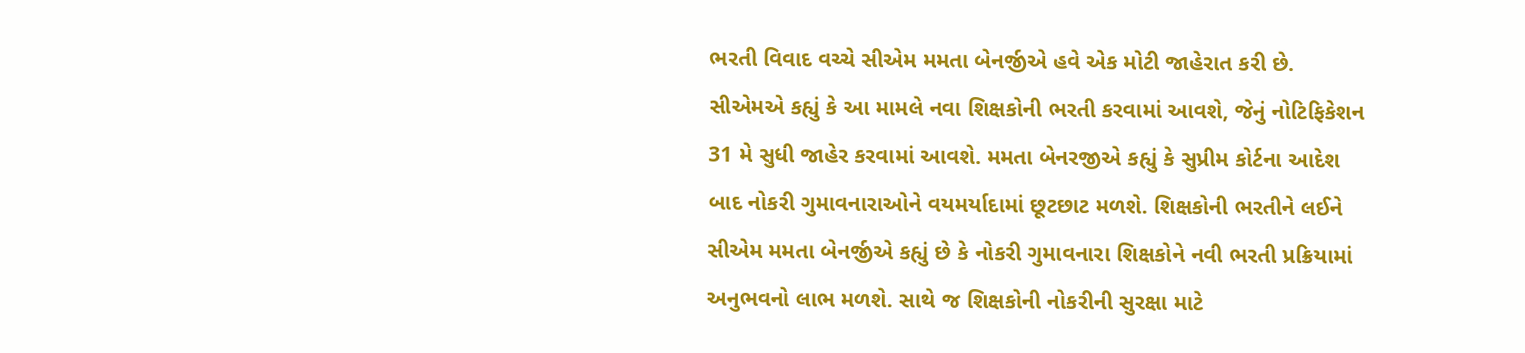ભરતી વિવાદ વચ્ચે સીએમ મમતા બેનર્જીએ હવે એક મોટી જાહેરાત કરી છે. સીએમએ કહ્યું કે આ મામલે નવા શિક્ષકોની ભરતી કરવામાં આવશે, જેનું નોટિફિકેશન 31 મે સુધી જાહેર કરવામાં આવશે. મમતા બેનરજીએ કહ્યું કે સુપ્રીમ કોર્ટના આદેશ બાદ નોકરી ગુમાવનારાઓને વયમર્યાદામાં છૂટછાટ મળશે. શિક્ષકોની ભરતીને લઈને સીએમ મમતા બેનર્જીએ કહ્યું છે કે નોકરી ગુમાવનારા શિક્ષકોને નવી ભરતી પ્રક્રિયામાં અનુભવનો લાભ મળશે. સાથે જ શિક્ષકોની નોકરીની સુરક્ષા માટે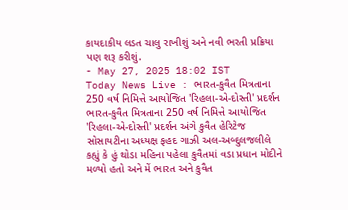કાયદાકીય લડત ચાલુ રાખીશું અને નવી ભરતી પ્રક્રિયા પણ શરૂ કરીશું.
- May 27, 2025 18:02 IST
Today News Live : ભારત-કુવૈત મિત્રતાના 250 વર્ષ નિમિત્તે આયોજિત 'રિહલા-એ-દોસ્તી' પ્રદર્શન
ભારત-કુવૈત મિત્રતાના 250 વર્ષ નિમિત્તે આયોજિત 'રિહલા-એ-દોસ્તી' પ્રદર્શન અંગે કુવૈત હેરિટેજ સોસાયટીના અધ્યક્ષ ફહદ ગાઝી અલ-અબ્દુલજલીલે કહ્યું કે હું થોડા મહિના પહેલા કુવૈતમાં વડા પ્રધાન મોદીને મળ્યો હતો અને મેં ભારત અને કુવૈત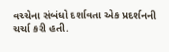વચ્ચેના સંબંધો દર્શાવતા એક પ્રદર્શનની ચર્ચા કરી હતી.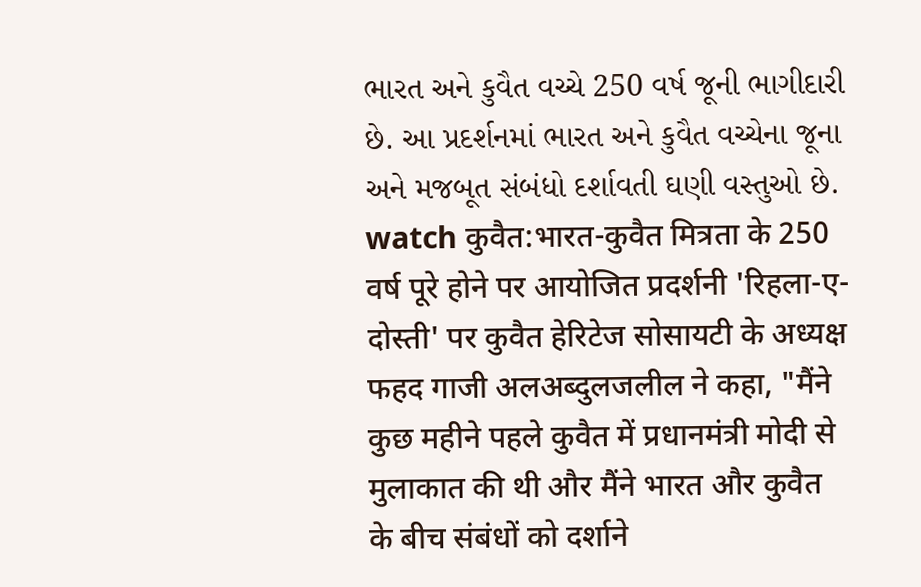ભારત અને કુવૈત વચ્ચે 250 વર્ષ જૂની ભાગીદારી છે. આ પ્રદર્શનમાં ભારત અને કુવૈત વચ્ચેના જૂના અને મજબૂત સંબંધો દર્શાવતી ઘણી વસ્તુઓ છે.
watch कुवैत:भारत-कुवैत मित्रता के 250 वर्ष पूरे होने पर आयोजित प्रदर्शनी 'रिहला-ए-दोस्ती' पर कुवैत हेरिटेज सोसायटी के अध्यक्ष फहद गाजी अलअब्दुलजलील ने कहा, "मैंने कुछ महीने पहले कुवैत में प्रधानमंत्री मोदी से मुलाकात की थी और मैंने भारत और कुवैत के बीच संबंधों को दर्शाने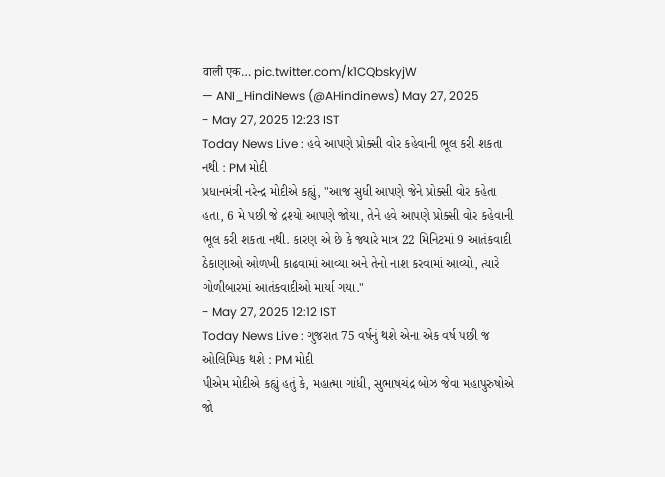वाली एक… pic.twitter.com/k1CQbskyjW
— ANI_HindiNews (@AHindinews) May 27, 2025
- May 27, 2025 12:23 IST
Today News Live : હવે આપણે પ્રોક્સી વોર કહેવાની ભૂલ કરી શકતા નથી : PM મોદી
પ્રધાનમંત્રી નરેન્દ્ર મોદીએ કહ્યું, "આજ સુધી આપણે જેને પ્રોક્સી વોર કહેતા હતા, 6 મે પછી જે દ્રશ્યો આપણે જોયા, તેને હવે આપણે પ્રોક્સી વોર કહેવાની ભૂલ કરી શકતા નથી. કારણ એ છે કે જ્યારે માત્ર 22 મિનિટમાં 9 આતંકવાદી ઠેકાણાઓ ઓળખી કાઢવામાં આવ્યા અને તેનો નાશ કરવામાં આવ્યો, ત્યારે ગોળીબારમાં આતંકવાદીઓ માર્યા ગયા."
- May 27, 2025 12:12 IST
Today News Live : ગુજરાત 75 વર્ષનું થશે એના એક વર્ષ પછી જ ઓલિમ્પિક થશે : PM મોદી
પીએમ મોદીએ કહ્યું હતું કે, મહાત્મા ગાંધી, સુભાષચંદ્ર બોઝ જેવા મહાપુરુષોએ જો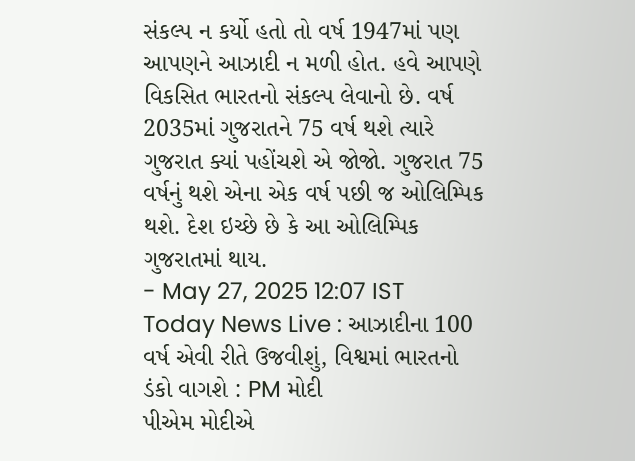સંકલ્પ ન કર્યો હતો તો વર્ષ 1947માં પણ આપણને આઝાદી ન મળી હોત. હવે આપણે વિકસિત ભારતનો સંકલ્પ લેવાનો છે. વર્ષ 2035માં ગુજરાતને 75 વર્ષ થશે ત્યારે ગુજરાત ક્યાં પહોંચશે એ જોજો. ગુજરાત 75 વર્ષનું થશે એના એક વર્ષ પછી જ ઓલિમ્પિક થશે. દેશ ઇચ્છે છે કે આ ઓલિમ્પિક ગુજરાતમાં થાય.
- May 27, 2025 12:07 IST
Today News Live : આઝાદીના 100 વર્ષ એવી રીતે ઉજવીશું, વિશ્વમાં ભારતનો ડંકો વાગશે : PM મોદી
પીએમ મોદીએ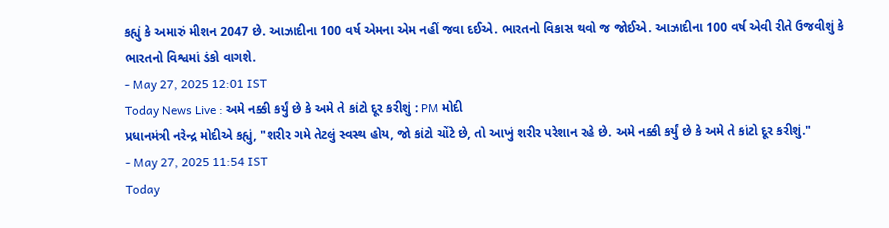કહ્યું કે અમારું મીશન 2047 છે. આઝાદીના 100 વર્ષ એમના એમ નહીં જવા દઈએ. ભારતનો વિકાસ થવો જ જોઈએ. આઝાદીના 100 વર્ષ એવી રીતે ઉજવીશું કે ભારતનો વિશ્વમાં ડંકો વાગશે.
- May 27, 2025 12:01 IST
Today News Live : અમે નક્કી કર્યું છે કે અમે તે કાંટો દૂર કરીશું : PM મોદી
પ્રધાનમંત્રી નરેન્દ્ર મોદીએ કહ્યું, "શરીર ગમે તેટલું સ્વસ્થ હોય, જો કાંટો ચોંટે છે, તો આખું શરીર પરેશાન રહે છે. અમે નક્કી કર્યું છે કે અમે તે કાંટો દૂર કરીશું."
- May 27, 2025 11:54 IST
Today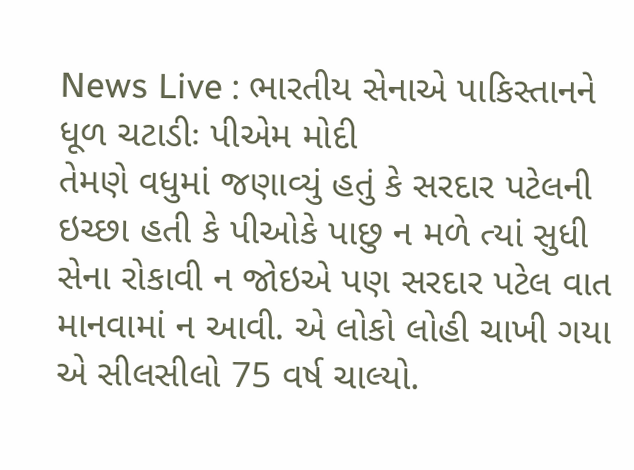News Live : ભારતીય સેનાએ પાકિસ્તાનને ધૂળ ચટાડીઃ પીએમ મોદી
તેમણે વધુમાં જણાવ્યું હતું કે સરદાર પટેલની ઇચ્છા હતી કે પીઓકે પાછુ ન મળે ત્યાં સુધી સેના રોકાવી ન જોઇએ પણ સરદાર પટેલ વાત માનવામાં ન આવી. એ લોકો લોહી ચાખી ગયા એ સીલસીલો 75 વર્ષ ચાલ્યો.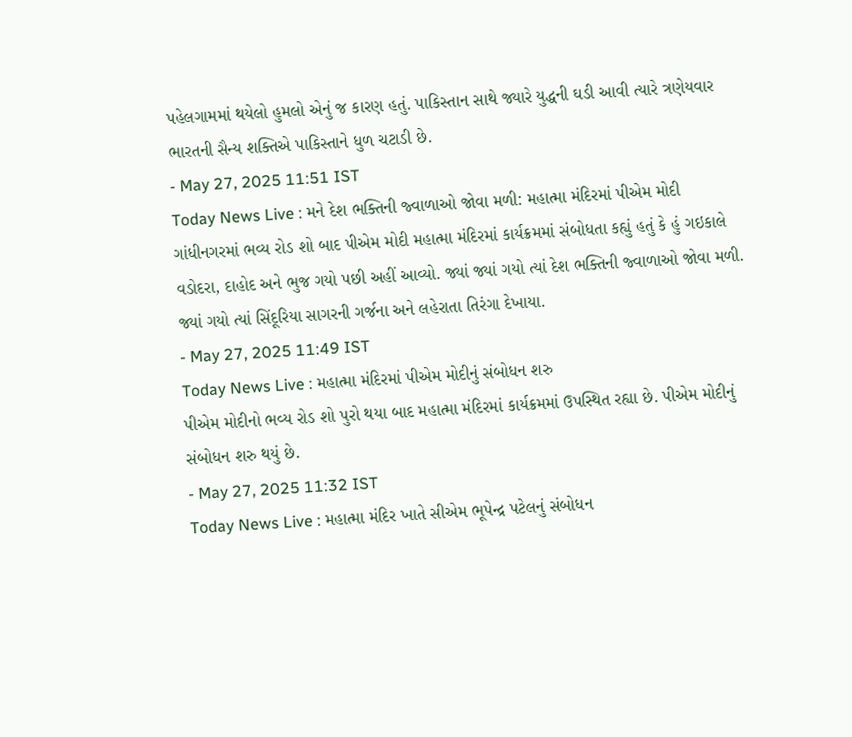પહેલગામમાં થયેલો હુમલો એનું જ કારણ હતું. પાકિસ્તાન સાથે જ્યારે યુદ્ધની ઘડી આવી ત્યારે ત્રણેયવાર ભારતની સૈન્ય શક્તિએ પાકિસ્તાને ધુળ ચટાડી છે.
- May 27, 2025 11:51 IST
Today News Live : મને દેશ ભક્તિની જ્વાળાઓ જોવા મળી: મહાત્મા મંદિરમાં પીએમ મોદી
ગાંધીનગરમાં ભવ્ય રોડ શો બાદ પીએમ મોદી મહાત્મા મંદિરમાં કાર્યક્રમમાં સંબોધતા કહ્યું હતું કે હું ગઇકાલે વડોદરા, દાહોદ અને ભુજ ગયો પછી અહીં આવ્યો. જ્યાં જ્યાં ગયો ત્યાં દેશ ભક્તિની જ્વાળાઓ જોવા મળી. જ્યાં ગયો ત્યાં સિંદૂરિયા સાગરની ગર્જના અને લહેરાતા તિરંગા દેખાયા.
- May 27, 2025 11:49 IST
Today News Live : મહાત્મા મંદિરમાં પીએમ મોદીનું સંબોધન શરુ
પીએમ મોદીનો ભવ્ય રોડ શો પુરો થયા બાદ મહાત્મા મંદિરમાં કાર્યક્રમમાં ઉપસ્થિત રહ્યા છે. પીએમ મોદીનું સંબોધન શરુ થયું છે.
- May 27, 2025 11:32 IST
Today News Live : મહાત્મા મંદિર ખાતે સીએમ ભૂપેન્દ્ર પટેલનું સંબોધન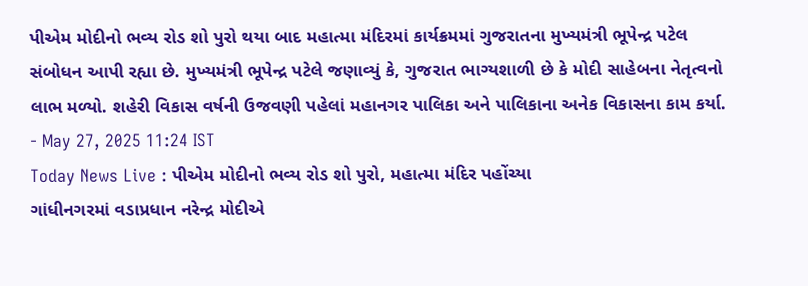પીએમ મોદીનો ભવ્ય રોડ શો પુરો થયા બાદ મહાત્મા મંદિરમાં કાર્યક્રમમાં ગુજરાતના મુખ્યમંત્રી ભૂપેન્દ્ર પટેલ સંબોધન આપી રહ્યા છે. મુખ્યમંત્રી ભૂપેન્દ્ર પટેલે જણાવ્યું કે, ગુજરાત ભાગ્યશાળી છે કે મોદી સાહેબના નેતૃત્વનો લાભ મળ્યો. શહેરી વિકાસ વર્ષની ઉજવણી પહેલાં મહાનગર પાલિકા અને પાલિકાના અનેક વિકાસના કામ કર્યા.
- May 27, 2025 11:24 IST
Today News Live : પીએમ મોદીનો ભવ્ય રોડ શો પુરો, મહાત્મા મંદિર પહોંચ્યા
ગાંધીનગરમાં વડાપ્રધાન નરેન્દ્ર મોદીએ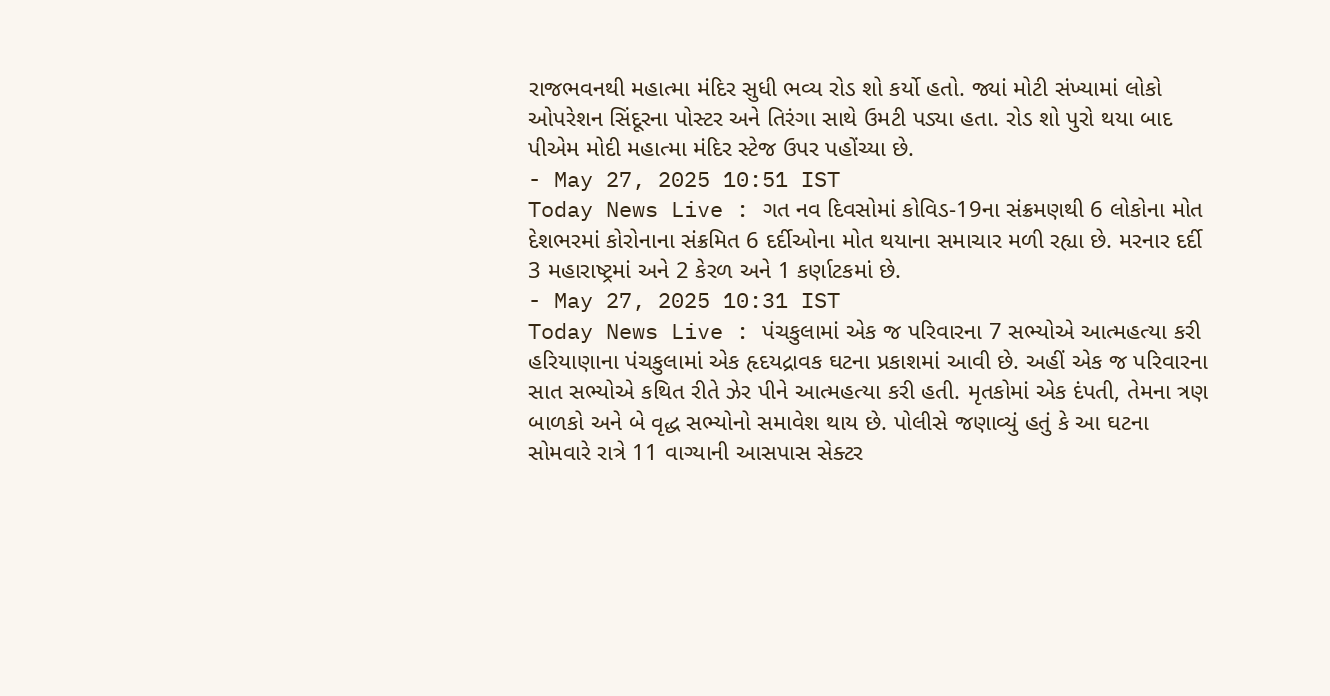રાજભવનથી મહાત્મા મંદિર સુધી ભવ્ય રોડ શો કર્યો હતો. જ્યાં મોટી સંખ્યામાં લોકો ઓપરેશન સિંદૂરના પોસ્ટર અને તિરંગા સાથે ઉમટી પડ્યા હતા. રોડ શો પુરો થયા બાદ પીએમ મોદી મહાત્મા મંદિર સ્ટેજ ઉપર પહોંચ્યા છે.
- May 27, 2025 10:51 IST
Today News Live : ગત નવ દિવસોમાં કોવિડ-19ના સંક્રમણથી 6 લોકોના મોત
દેશભરમાં કોરોનાના સંક્રમિત 6 દર્દીઓના મોત થયાના સમાચાર મળી રહ્યા છે. મરનાર દર્દી 3 મહારાષ્ટ્રમાં અને 2 કેરળ અને 1 કર્ણાટકમાં છે.
- May 27, 2025 10:31 IST
Today News Live : પંચકુલામાં એક જ પરિવારના 7 સભ્યોએ આત્મહત્યા કરી
હરિયાણાના પંચકુલામાં એક હૃદયદ્રાવક ઘટના પ્રકાશમાં આવી છે. અહીં એક જ પરિવારના સાત સભ્યોએ કથિત રીતે ઝેર પીને આત્મહત્યા કરી હતી. મૃતકોમાં એક દંપતી, તેમના ત્રણ બાળકો અને બે વૃદ્ધ સભ્યોનો સમાવેશ થાય છે. પોલીસે જણાવ્યું હતું કે આ ઘટના સોમવારે રાત્રે 11 વાગ્યાની આસપાસ સેક્ટર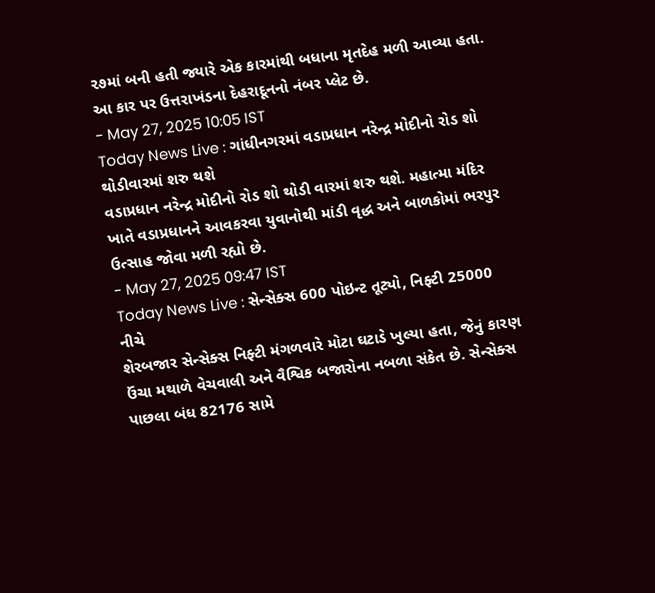૨૭માં બની હતી જ્યારે એક કારમાંથી બધાના મૃતદેહ મળી આવ્યા હતા. આ કાર પર ઉત્તરાખંડના દેહરાદૂનનો નંબર પ્લેટ છે.
- May 27, 2025 10:05 IST
Today News Live : ગાંધીનગરમાં વડાપ્રધાન નરેન્દ્ર મોદીનો રોડ શો થોડીવારમાં શરુ થશે
વડાપ્રધાન નરેન્દ્ર મોદીનો રોડ શો થોડી વારમાં શરુ થશે. મહાત્મા મંદિર ખાતે વડાપ્રધાનને આવકરવા યુવાનોથી માંડી વૃદ્ધ અને બાળકોમાં ભરપુર ઉત્સાહ જોવા મળી રહ્યો છે.
- May 27, 2025 09:47 IST
Today News Live : સેન્સેક્સ 600 પોઇન્ટ તૂટ્યો, નિફ્ટી 25000 નીચે
શેરબજાર સેન્સેક્સ નિફ્ટી મંગળવારે મોટા ઘટાડે ખુલ્યા હતા, જેનું કારણ ઉંચા મથાળે વેચવાલી અને વૈશ્વિક બજારોના નબળા સંકેત છે. સેન્સેક્સ પાછલા બંધ 82176 સામે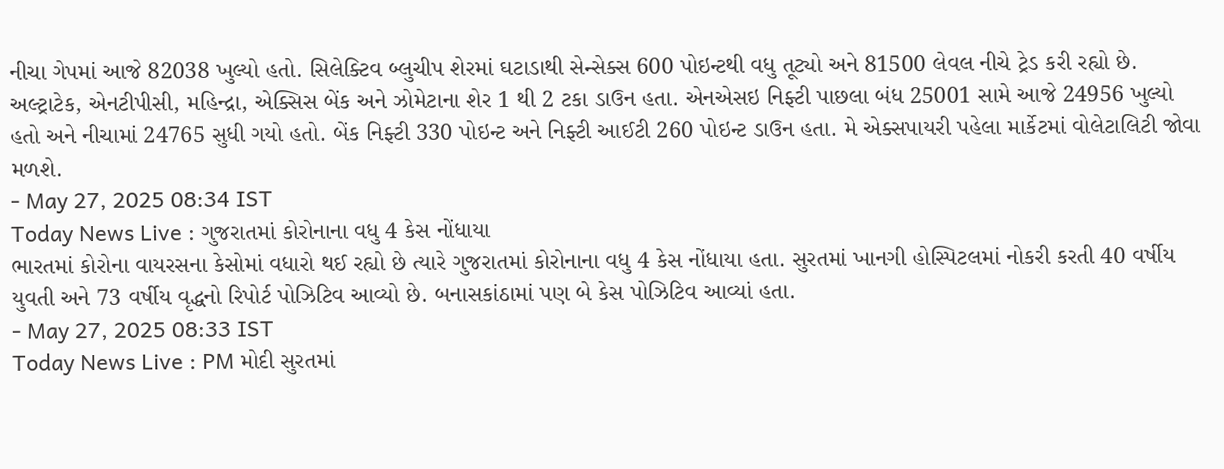નીચા ગેપમાં આજે 82038 ખુલ્યો હતો. સિલેક્ટિવ બ્લુચીપ શેરમાં ઘટાડાથી સેન્સેક્સ 600 પોઇન્ટથી વધુ તૂટ્યો અને 81500 લેવલ નીચે ટ્રેડ કરી રહ્યો છે. અલ્ટ્રાટેક, એનટીપીસી, મહિન્દ્રા, એક્સિસ બેંક અને ઝોમેટાના શેર 1 થી 2 ટકા ડાઉન હતા. એનએસઇ નિફ્ટી પાછલા બંધ 25001 સામે આજે 24956 ખુલ્યો હતો અને નીચામાં 24765 સુધી ગયો હતો. બેંક નિફ્ટી 330 પોઇન્ટ અને નિફ્ટી આઈટી 260 પોઇન્ટ ડાઉન હતા. મે એક્સપાયરી પહેલા માર્કેટમાં વોલેટાલિટી જોવા મળશે.
- May 27, 2025 08:34 IST
Today News Live : ગુજરાતમાં કોરોનાના વધુ 4 કેસ નોંધાયા
ભારતમાં કોરોના વાયરસના કેસોમાં વધારો થઈ રહ્યો છે ત્યારે ગુજરાતમાં કોરોનાના વધુ 4 કેસ નોંધાયા હતા. સુરતમાં ખાનગી હોસ્પિટલમાં નોકરી કરતી 40 વર્ષીય યુવતી અને 73 વર્ષીય વૃદ્ધનો રિપોર્ટ પોઝિટિવ આવ્યો છે. બનાસકાંઠામાં પણ બે કેસ પોઝિટિવ આવ્યાં હતા.
- May 27, 2025 08:33 IST
Today News Live : PM મોદી સુરતમાં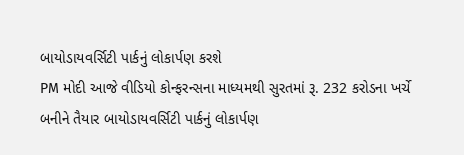બાયોડાયવર્સિટી પાર્કનું લોકાર્પણ કરશે
PM મોદી આજે વીડિયો કોન્ફરન્સના માધ્યમથી સુરતમાં રૂ. 232 કરોડના ખર્ચે બનીને તૈયાર બાયોડાયવર્સિટી પાર્કનું લોકાર્પણ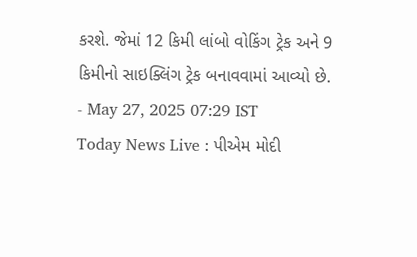કરશે. જેમાં 12 કિમી લાંબો વોકિંગ ટ્રેક અને 9 કિમીનો સાઇક્લિંગ ટ્રેક બનાવવામાં આવ્યો છે.
- May 27, 2025 07:29 IST
Today News Live : પીએમ મોદી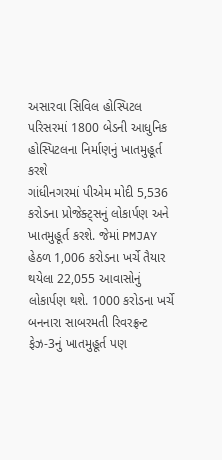અસારવા સિવિલ હોસ્પિટલ પરિસરમાં 1800 બેડની આધુનિક હોસ્પિટલના નિર્માણનું ખાતમુહૂર્ત કરશે
ગાંધીનગરમાં પીએમ મોદી 5,536 કરોડના પ્રોજેક્ટ્સનું લોકાર્પણ અને ખાતમુહૂર્ત કરશે. જેમાં PMJAY હેઠળ 1,006 કરોડના ખર્ચે તૈયાર થયેલા 22,055 આવાસોનું લોકાર્પણ થશે. 1000 કરોડના ખર્ચે બનનારા સાબરમતી રિવરફ્રન્ટ ફેઝ-3નું ખાતમુહૂર્ત પણ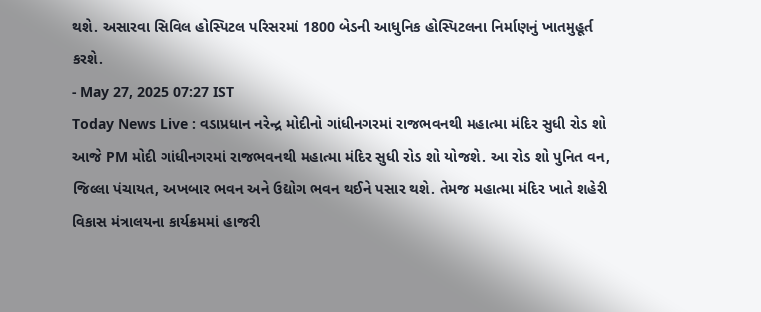થશે. અસારવા સિવિલ હોસ્પિટલ પરિસરમાં 1800 બેડની આધુનિક હોસ્પિટલના નિર્માણનું ખાતમુહૂર્ત કરશે.
- May 27, 2025 07:27 IST
Today News Live : વડાપ્રધાન નરેન્દ્ર મોદીનો ગાંધીનગરમાં રાજભવનથી મહાત્મા મંદિર સુધી રોડ શો
આજે PM મોદી ગાંધીનગરમાં રાજભવનથી મહાત્મા મંદિર સુધી રોડ શો યોજશે. આ રોડ શો પુનિત વન, જિલ્લા પંચાયત, અખબાર ભવન અને ઉદ્યોગ ભવન થઈને પસાર થશે. તેમજ મહાત્મા મંદિર ખાતે શહેરી વિકાસ મંત્રાલયના કાર્યક્રમમાં હાજરી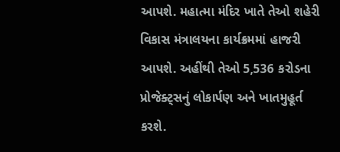આપશે. મહાત્મા મંદિર ખાતે તેઓ શહેરી વિકાસ મંત્રાલયના કાર્યક્રમમાં હાજરી આપશે. અહીંથી તેઓ 5,536 કરોડના પ્રોજેક્ટ્સનું લોકાર્પણ અને ખાતમુહૂર્ત કરશે.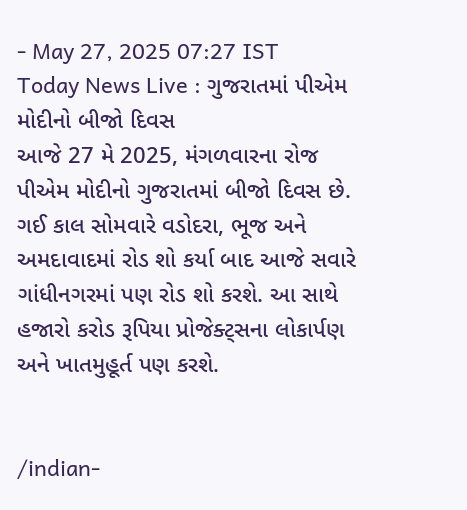- May 27, 2025 07:27 IST
Today News Live : ગુજરાતમાં પીએમ મોદીનો બીજો દિવસ
આજે 27 મે 2025, મંગળવારના રોજ પીએમ મોદીનો ગુજરાતમાં બીજો દિવસ છે. ગઈ કાલ સોમવારે વડોદરા, ભૂજ અને અમદાવાદમાં રોડ શો કર્યા બાદ આજે સવારે ગાંધીનગરમાં પણ રોડ શો કરશે. આ સાથે હજારો કરોડ રૂપિયા પ્રોજેક્ટ્સના લોકાર્પણ અને ખાતમુહૂર્ત પણ કરશે.


/indian-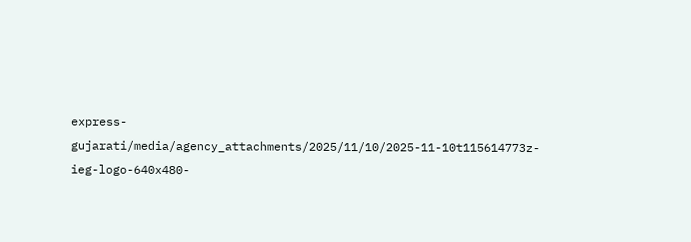express-gujarati/media/agency_attachments/2025/11/10/2025-11-10t115614773z-ieg-logo-640x480-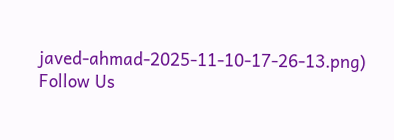javed-ahmad-2025-11-10-17-26-13.png)
Follow Us